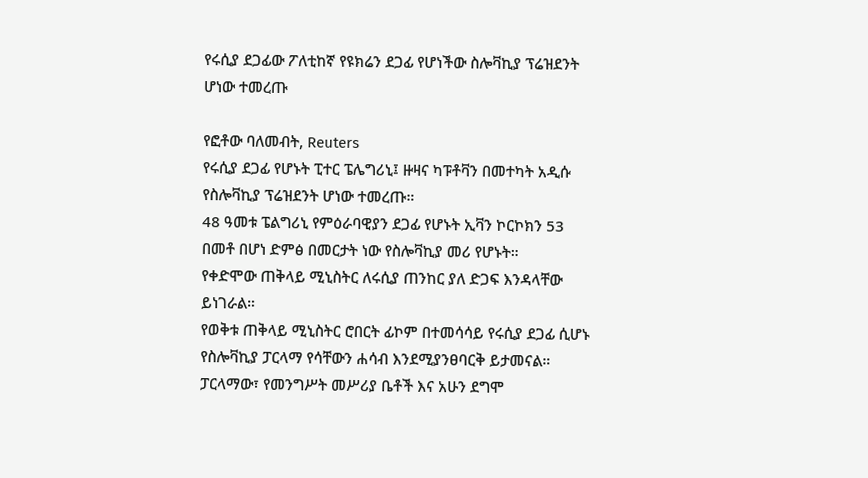የሩሲያ ደጋፊው ፖለቲከኛ የዩክሬን ደጋፊ የሆነችው ስሎቫኪያ ፕሬዝደንት ሆነው ተመረጡ

የፎቶው ባለመብት, Reuters
የሩሲያ ደጋፊ የሆኑት ፒተር ፔሌግሪኒ፤ ዙዛና ካፑቶቫን በመተካት አዲሱ የስሎቫኪያ ፕሬዝደንት ሆነው ተመረጡ።
48 ዓመቱ ፔልግሪኒ የምዕራባዊያን ደጋፊ የሆኑት ኢቫን ኮርኮክን 53 በመቶ በሆነ ድምፅ በመርታት ነው የስሎቫኪያ መሪ የሆኑት።
የቀድሞው ጠቅላይ ሚኒስትር ለሩሲያ ጠንከር ያለ ድጋፍ እንዳላቸው ይነገራል።
የወቅቱ ጠቅላይ ሚኒስትር ሮበርት ፊኮም በተመሳሳይ የሩሲያ ደጋፊ ሲሆኑ የስሎቫኪያ ፓርላማ የሳቸውን ሐሳብ እንደሚያንፀባርቅ ይታመናል።
ፓርላማው፣ የመንግሥት መሥሪያ ቤቶች እና አሁን ደግሞ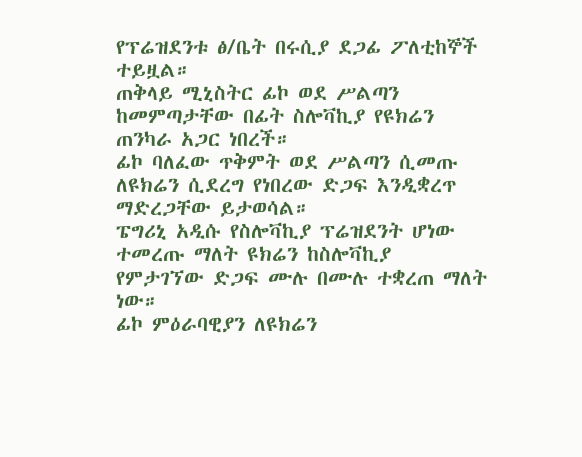የፕሬዝደንቱ ፅ/ቤት በሩሲያ ደጋፊ ፖለቲከኞች ተይዟል።
ጠቅላይ ሚኒስትር ፊኮ ወደ ሥልጣን ከመምጣታቸው በፊት ስሎቫኪያ የዩክሬን ጠንካራ አጋር ነበረች።
ፊኮ ባለፈው ጥቅምት ወደ ሥልጣን ሲመጡ ለዩክሬን ሲደረግ የነበረው ድጋፍ እንዲቋረጥ ማድረጋቸው ይታወሳል።
ፔግሪኒ አዲሱ የስሎቫኪያ ፕሬዝደንት ሆነው ተመረጡ ማለት ዩክሬን ከስሎቫኪያ የምታገኘው ድጋፍ ሙሉ በሙሉ ተቋረጠ ማለት ነው።
ፊኮ ምዕራባዊያን ለዩክሬን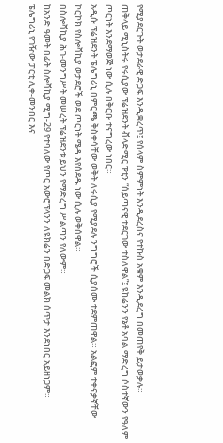የሚያደርጉት ወታደራዊ ድጋፍ እንዲቋረጥ፤ የሰላም ስምምነት እንዲደረስና የተኩስ አቁም እንዲደረግ በመጠየቅ ይታወቃሉ።
ጠቅላይ ሚኒስትሩ የሩሲያው ፕሬዝደንት ቭላድሚር ፑቲን “ሰይጣናዊ ተደርገው ተስለዋል”፤ ዩከሬንን የኔቶ አባል ማድረግ ሶስተኛውን የዓለም ጦርነት እንደማወጅ ነው ሲሉ በቅርቡ ተናግረው ነበር።
አዲሱ ፕሬዝደንት ፔሌግሪኒ በምርጫ ቅስቀሳቸው ወቅት ለሩሲያ የሚያደሉ ንግግሮች ሲያሰሙ ተደምጠዋል። አልፎም ተቀናቃኛቸው ኮርኮክ የስሎቫኪያ ወታደሮች ወደ ጦርነት ሜዳ እየሰደዱ ነው ሲሉ ወቅሰዋል።
በስሎቫኪያ ሕገ-መንግሥት መሠረት ፕሬዝደንቱ ይህን የማድረግ ሥልጣን የለውም።
ከአንድ ዓመት በፊት ስሎቫኪያ ሚግ-29 የተባለው የጦር አውሮፕላንን ለዩክሬን በድጋፍ መልክ ሰጥታ እንደነበር አይዘነጋም።
ፔሌግሪኒ የገዥው ፓርቲ ሊቀ-መንበር እና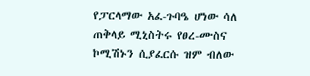የፓርላማው አፈ-ጉባዔ ሆነው ሳለ ጠቅላይ ሚኒስትሩ የፀረ-ሙስና ኮሚሽኑን ሲያፈርሱ ዝም ብለው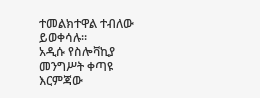ተመልክተዋል ተብለው ይወቀሳሉ።
አዲሱ የስሎቫኪያ መንግሥት ቀጣዩ እርምጃው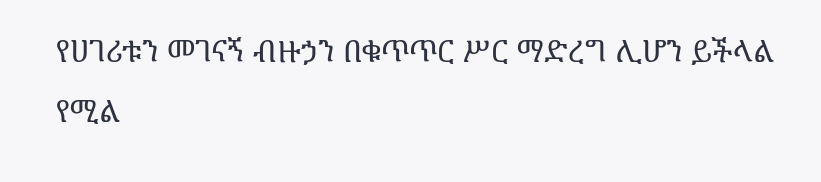የሀገሪቱን መገናኝ ብዙኃን በቁጥጥር ሥር ማድረግ ሊሆን ይችላል የሚል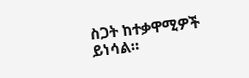ስጋት ከተቃዋሚዎች ይነሳል።